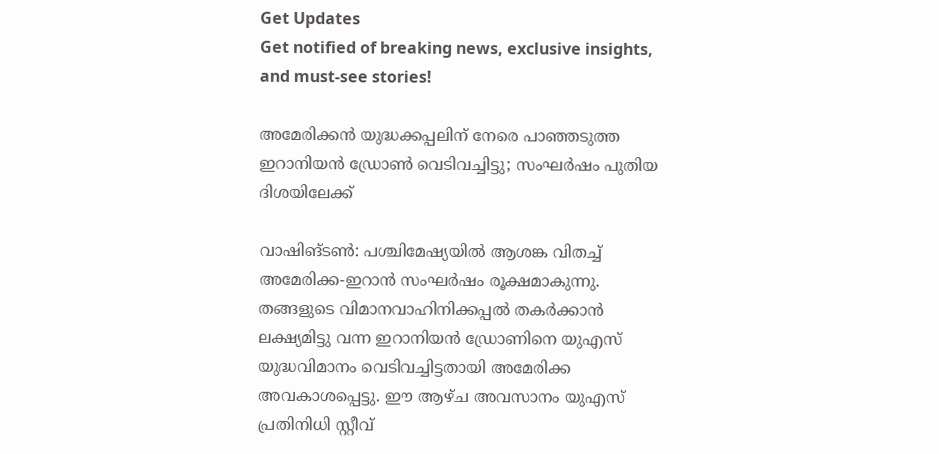Get Updates
Get notified of breaking news, exclusive insights, and must-see stories!

അമേരിക്കന്‍ യുദ്ധക്കപ്പലിന് നേരെ പാഞ്ഞടുത്ത ഇറാനിയന്‍ ഡ്രോണ്‍ വെടിവച്ചിട്ടു; സംഘര്‍ഷം പുതിയ ദിശയിലേക്ക്

വാഷിങ്ടണ്‍: പശ്ചിമേഷ്യയില്‍ ആശങ്ക വിതച്ച് അമേരിക്ക-ഇറാന്‍ സംഘര്‍ഷം രൂക്ഷമാകുന്നു. തങ്ങളുടെ വിമാനവാഹിനിക്കപ്പല്‍ തകര്‍ക്കാന്‍ ലക്ഷ്യമിട്ടു വന്ന ഇറാനിയന്‍ ഡ്രോണിനെ യുഎസ് യുദ്ധവിമാനം വെടിവച്ചിട്ടതായി അമേരിക്ക അവകാശപ്പെട്ടു. ഈ ആഴ്ച അവസാനം യുഎസ് പ്രതിനിധി സ്റ്റീവ്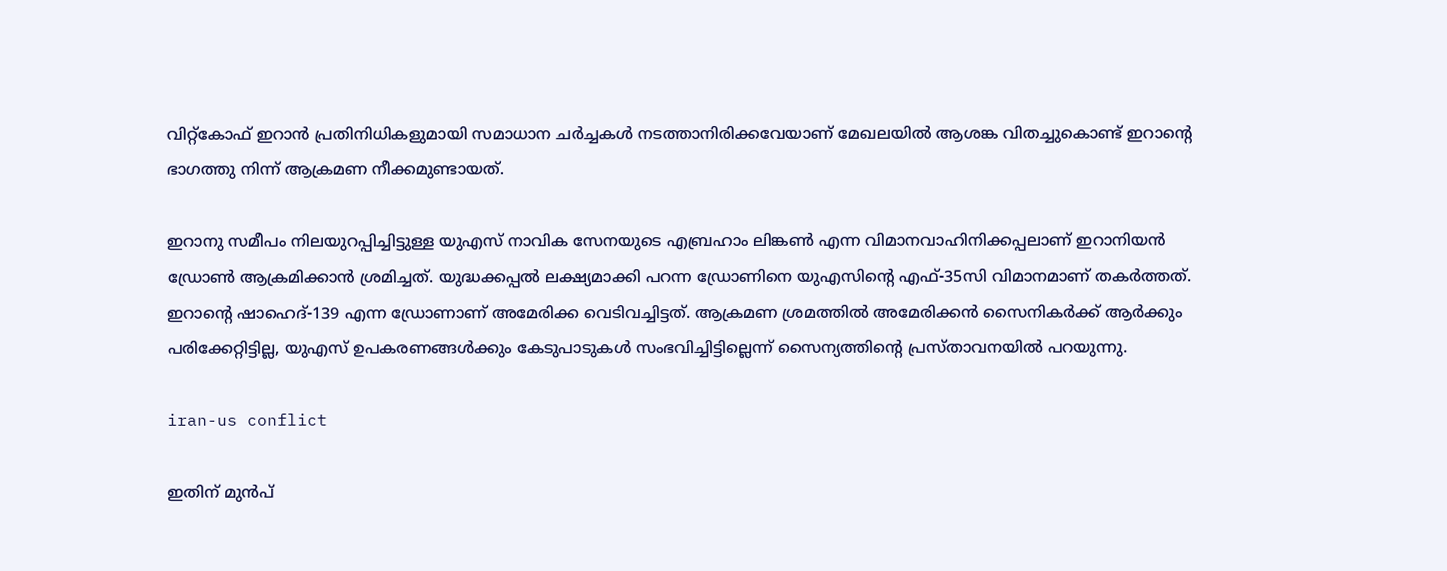വിറ്റ്‌കോഫ് ഇറാന്‍ പ്രതിനിധികളുമായി സമാധാന ചര്‍ച്ചകള്‍ നടത്താനിരിക്കവേയാണ് മേഖലയില്‍ ആശങ്ക വിതച്ചുകൊണ്ട് ഇറാന്റെ ഭാഗത്തു നിന്ന് ആക്രമണ നീക്കമുണ്ടായത്.

ഇറാനു സമീപം നിലയുറപ്പിച്ചിട്ടുള്ള യുഎസ് നാവിക സേനയുടെ എബ്രഹാം ലിങ്കണ്‍ എന്ന വിമാനവാഹിനിക്കപ്പലാണ് ഇറാനിയന്‍ ഡ്രോണ്‍ ആക്രമിക്കാന്‍ ശ്രമിച്ചത്. യുദ്ധക്കപ്പല്‍ ലക്ഷ്യമാക്കി പറന്ന ഡ്രോണിനെ യുഎസിന്റെ എഫ്-35സി വിമാനമാണ് തകര്‍ത്തത്. ഇറാന്റെ ഷാഹെദ്-139 എന്ന ഡ്രോണാണ് അമേരിക്ക വെടിവച്ചിട്ടത്. ആക്രമണ ശ്രമത്തില്‍ അമേരിക്കന്‍ സൈനികര്‍ക്ക് ആര്‍ക്കും പരിക്കേറ്റിട്ടില്ല, യുഎസ് ഉപകരണങ്ങള്‍ക്കും കേടുപാടുകള്‍ സംഭവിച്ചിട്ടില്ലെന്ന് സൈന്യത്തിന്റെ പ്രസ്താവനയില്‍ പറയുന്നു.

iran-us conflict

ഇതിന് മുന്‍പ്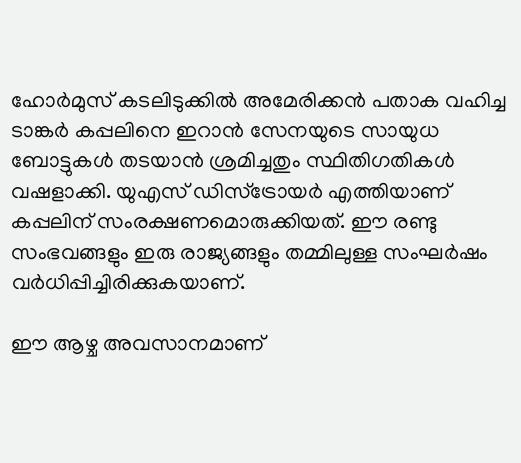ഹോര്‍മുസ് കടലിടുക്കില്‍ അമേരിക്കന്‍ പതാക വഹിച്ച ടാങ്കര്‍ കപ്പലിനെ ഇറാന്‍ സേനയുടെ സായുധ ബോട്ടുകള്‍ തടയാന്‍ ശ്രമിച്ചതും സ്ഥിതിഗതികള്‍ വഷളാക്കി. യുഎസ് ഡിസ്‌ട്രോയര്‍ എത്തിയാണ് കപ്പലിന് സംരക്ഷണമൊരുക്കിയത്. ഈ രണ്ടു സംഭവങ്ങളും ഇരു രാജ്യങ്ങളും തമ്മിലുള്ള സംഘര്‍ഷം വര്‍ധിപ്പിച്ചിരിക്കുകയാണ്.

ഈ ആഴ്ച അവസാനമാണ്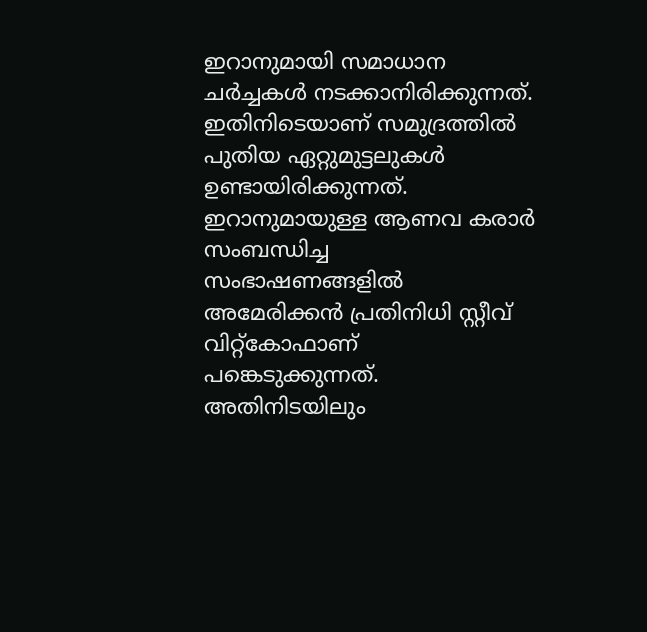ഇറാനുമായി സമാധാന ചര്‍ച്ചകള്‍ നടക്കാനിരിക്കുന്നത്. ഇതിനിടെയാണ് സമുദ്രത്തില്‍ പുതിയ ഏറ്റുമുട്ടലുകള്‍ ഉണ്ടായിരിക്കുന്നത്. ഇറാനുമായുള്ള ആണവ കരാര്‍ സംബന്ധിച്ച സംഭാഷണങ്ങളില്‍ അമേരിക്കന്‍ പ്രതിനിധി സ്റ്റീവ് വിറ്റ്‌കോഫാണ് പങ്കെടുക്കുന്നത്. അതിനിടയിലും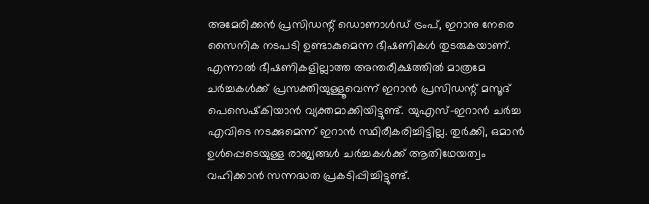അമേരിക്കന്‍ പ്രസിഡന്റ് ഡൊണാള്‍ഡ് ട്രംപ്, ഇറാനു നേരെ സൈനിക നടപടി ഉണ്ടാകുമെന്ന ഭീഷണികള്‍ തുടരുകയാണ്. എന്നാല്‍ ഭീഷണികളില്ലാത്ത അന്തരീക്ഷത്തില്‍ മാത്രമേ ചര്‍ച്ചകള്‍ക്ക് പ്രസക്തിയുള്ളൂവെന്ന് ഇറാന്‍ പ്രസിഡന്റ് മസൂദ് പെസെഷ്‌കിയാന്‍ വ്യക്തമാക്കിയിട്ടുണ്ട്. യുഎസ്-ഇറാന്‍ ചര്‍ച്ച എവിടെ നടക്കുമെന്ന് ഇറാന്‍ സ്ഥിരീകരിച്ചിട്ടില്ല. തുര്‍ക്കി, ഒമാന്‍ ഉള്‍പ്പെടെയുള്ള രാജ്യങ്ങള്‍ ചര്‍ച്ചകള്‍ക്ക് ആതിഥേയത്വം വഹിക്കാന്‍ സന്നദ്ധത പ്രകടിപ്പിച്ചിട്ടുണ്ട്.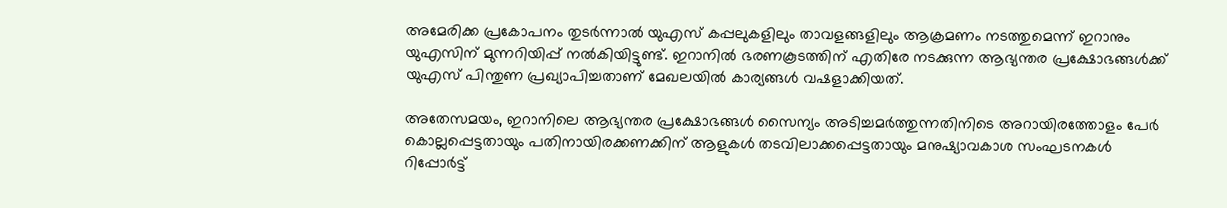അമേരിക്ക പ്രകോപനം തുടര്‍ന്നാല്‍ യുഎസ് കപ്പലുകളിലും താവളങ്ങളിലും ആക്രമണം നടത്തുമെന്ന് ഇറാനും യുഎസിന് മുന്നറിയിപ്പ് നല്‍കിയിട്ടുണ്ട്. ഇറാനില്‍ ഭരണകൂടത്തിന് എതിരേ നടക്കുന്ന ആഭ്യന്തര പ്രക്ഷോഭങ്ങള്‍ക്ക് യുഎസ് പിന്തുണ പ്രഖ്യാപിച്ചതാണ് മേഖലയില്‍ കാര്യങ്ങള്‍ വഷളാക്കിയത്.

അതേസമയം, ഇറാനിലെ ആഭ്യന്തര പ്രക്ഷോഭങ്ങള്‍ സൈന്യം അടിച്ചമര്‍ത്തുന്നതിനിടെ അറായിരത്തോളം പേര്‍ കൊല്ലപ്പെട്ടതായും പതിനായിരക്കണക്കിന് ആളുകള്‍ തടവിലാക്കപ്പെട്ടതായും മനുഷ്യാവകാശ സംഘടനകള്‍ റിപ്പോര്‍ട്ട്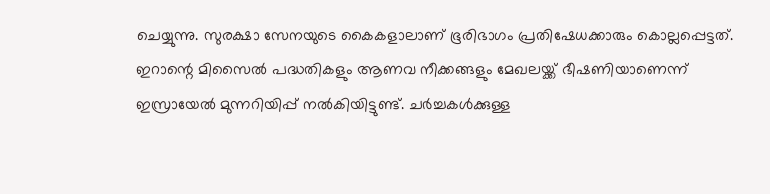ചെയ്യുന്നു. സുരക്ഷാ സേനയുടെ കൈകളാലാണ് ഭൂരിഭാഗം പ്രതിഷേധക്കാരും കൊല്ലപ്പെട്ടത്. ഇറാന്റെ മിസൈല്‍ പദ്ധതികളും ആണവ നീക്കങ്ങളും മേഖലയ്ക്ക് ഭീഷണിയാണെന്ന് ഇസ്രായേല്‍ മുന്നറിയിപ്പ് നല്‍കിയിട്ടുണ്ട്. ചര്‍ച്ചകള്‍ക്കുള്ള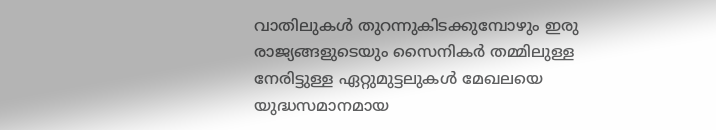വാതിലുകള്‍ തുറന്നുകിടക്കുമ്പോഴും ഇരു രാജ്യങ്ങളുടെയും സൈനികര്‍ തമ്മിലുള്ള നേരിട്ടുള്ള ഏറ്റുമുട്ടലുകള്‍ മേഖലയെ യുദ്ധസമാനമായ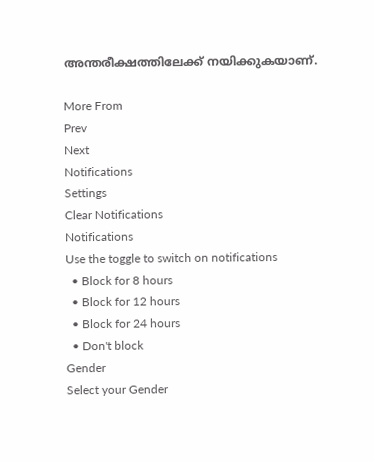അന്തരീക്ഷത്തിലേക്ക് നയിക്കുകയാണ്.

More From
Prev
Next
Notifications
Settings
Clear Notifications
Notifications
Use the toggle to switch on notifications
  • Block for 8 hours
  • Block for 12 hours
  • Block for 24 hours
  • Don't block
Gender
Select your Gender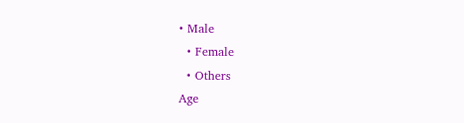• Male
  • Female
  • Others
Age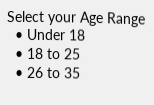Select your Age Range
  • Under 18
  • 18 to 25
  • 26 to 35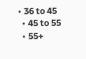• 36 to 45
  • 45 to 55
  • 55+